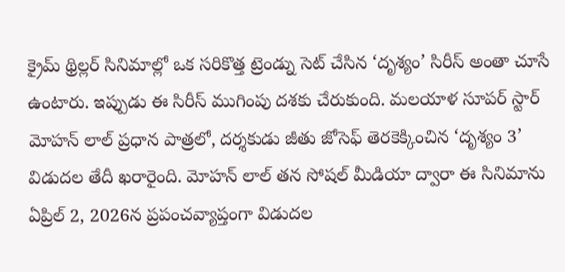క్రైమ్ థ్రిల్లర్ సినిమాల్లో ఒక సరికొత్త ట్రెండ్ను సెట్ చేసిన ‘దృశ్యం’ సిరీస్ అంతా చూసే ఉంటారు. ఇప్పుడు ఈ సిరీస్ ముగింపు దశకు చేరుకుంది. మలయాళ సూపర్ స్టార్ మోహన్ లాల్ ప్రధాన పాత్రలో, దర్శకుడు జీతు జోసెఫ్ తెరకెక్కించిన ‘దృశ్యం 3’ విడుదల తేదీ ఖరారైంది. మోహన్ లాల్ తన సోషల్ మీడియా ద్వారా ఈ సినిమాను ఏప్రిల్ 2, 2026న ప్రపంచవ్యాప్తంగా విడుదల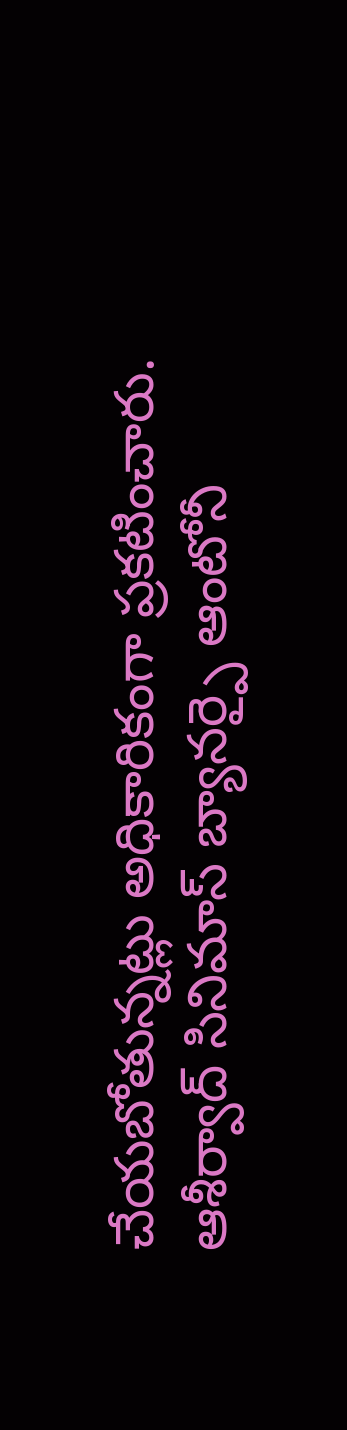చేయబోతున్నట్లు అధికారికంగా ప్రకటించారు. ఆశీర్వాద్ సినిమాస్ బ్యానర్పై ఆంటోనీ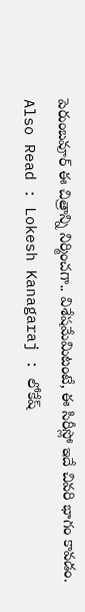పెరుంబవూర్ ఈ చిత్రాన్ని నిర్మించగా.. విశేషమేమిటంటే, ఈ సిరీస్లో ఇదే చివరి భాగం కావడం.
Also Read : Lokesh Kanagaraj : లోకేష్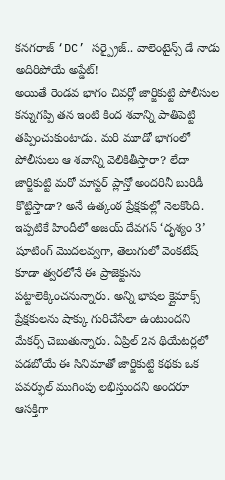కనగరాజ్ ‘DC’ సర్ప్రైజ్.. వాలెంటైన్స్ డే నాడు అదిరిపోయే అప్డేట్!
అయితే రెండవ భాగం చివర్లో జార్జికుట్టి పోలీసుల కన్నుగప్పి తన ఇంటి కింద శవాన్ని పాతిపెట్టి తప్పించుకుంటాడు. మరి మూడో భాగంలో పోలీసులు ఆ శవాన్ని వెలికితీస్తారా? లేదా జార్జికుట్టి మరో మాస్టర్ ప్లాన్తో అందరినీ బురిడీ కొట్టిస్తాడా? అనే ఉత్కంఠ ప్రేక్షకుల్లో నెలకొంది. ఇప్పటికే హిందీలో అజయ్ దేవగన్ ‘దృశ్యం 3’ షూటింగ్ మొదలవ్వగా, తెలుగులో వెంకటేష్ కూడా త్వరలోనే ఈ ప్రాజెక్టును పట్టాలెక్కించనున్నారు. అన్ని భాషల క్లైమాక్స్ ప్రేక్షకులను షాక్కు గురిచేసేలా ఉంటుందని మేకర్స్ చెబుతున్నారు. ఏప్రిల్ 2న థియేటర్లలో పడబోయే ఈ సినిమాతో జార్జికుట్టి కథకు ఒక పవర్ఫుల్ ముగింపు లభిస్తుందని అందరూ ఆసక్తిగా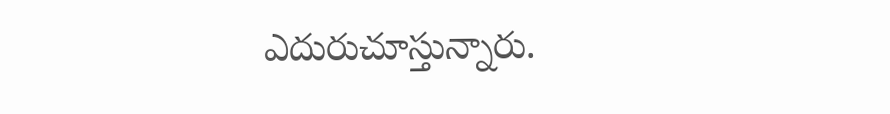ఎదురుచూస్తున్నారు.